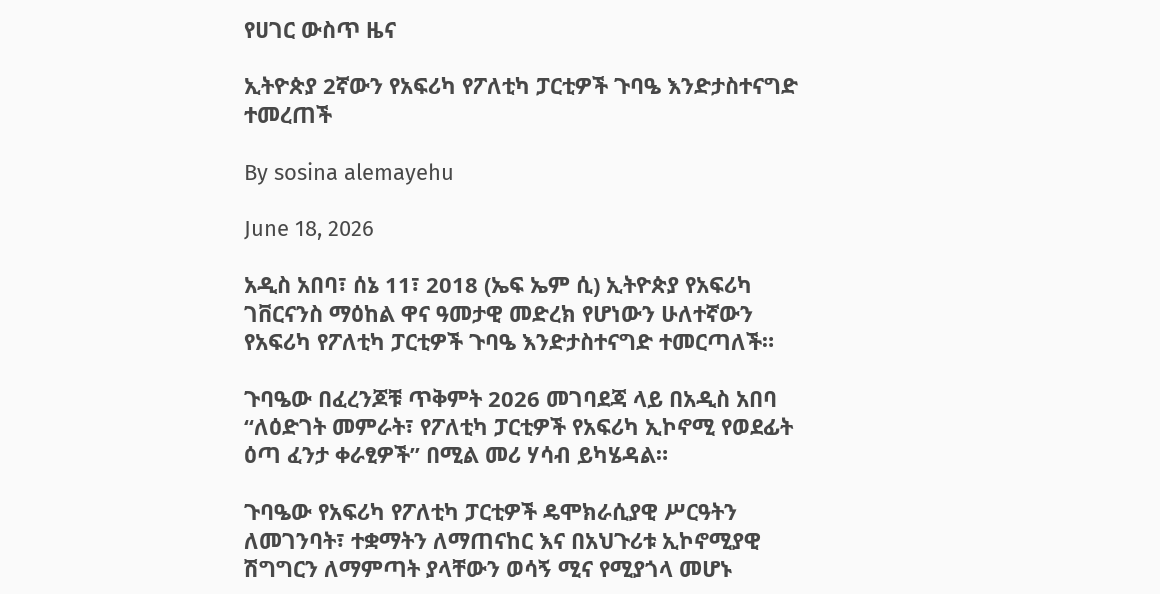የሀገር ውስጥ ዜና

ኢትዮጵያ 2ኛውን የአፍሪካ የፖለቲካ ፓርቲዎች ጉባዔ እንድታስተናግድ ተመረጠች

By sosina alemayehu

June 18, 2026

አዲስ አበባ፣ ሰኔ 11፣ 2018 (ኤፍ ኤም ሲ) ኢትዮጵያ የአፍሪካ ገቨርናንስ ማዕከል ዋና ዓመታዊ መድረክ የሆነውን ሁለተኛውን የአፍሪካ የፖለቲካ ፓርቲዎች ጉባዔ እንድታስተናግድ ተመርጣለች።

ጉባዔው በፈረንጆቹ ጥቅምት 2026 መገባደጃ ላይ በአዲስ አበባ “ለዕድገት መምራት፣ የፖለቲካ ፓርቲዎች የአፍሪካ ኢኮኖሚ የወደፊት ዕጣ ፈንታ ቀራፂዎች” በሚል መሪ ሃሳብ ይካሄዳል።

ጉባዔው የአፍሪካ የፖለቲካ ፓርቲዎች ዴሞክራሲያዊ ሥርዓትን ለመገንባት፣ ተቋማትን ለማጠናከር እና በአህጉሪቱ ኢኮኖሚያዊ ሽግግርን ለማምጣት ያላቸውን ወሳኝ ሚና የሚያጎላ መሆኑ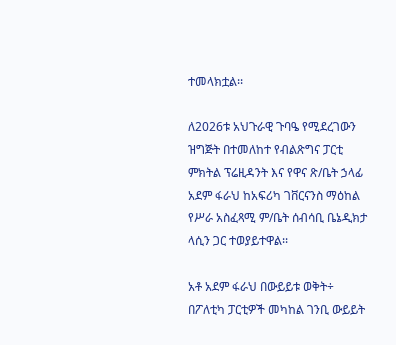ተመላክቷል፡፡

ለ2026ቱ አህጉራዊ ጉባዔ የሚደረገውን ዝግጅት በተመለከተ የብልጽግና ፓርቲ ምክትል ፕሬዚዳንት እና የዋና ጽ/ቤት ኃላፊ አደም ፋራህ ከአፍሪካ ገቨርናንስ ማዕከል የሥራ አስፈጻሚ ም/ቤት ሰብሳቢ ቤኔዲክታ ላሲን ጋር ተወያይተዋል፡፡

አቶ አደም ፋራህ በውይይቱ ወቅት÷ በፖለቲካ ፓርቲዎች መካከል ገንቢ ውይይት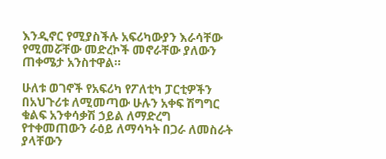እንዲኖር የሚያስችሉ አፍሪካውያን እራሳቸው የሚመሯቸው መድረኮች መኖራቸው ያለውን ጠቀሜታ አንስተዋል።

ሁለቱ ወገኖች የአፍሪካ የፖለቲካ ፓርቲዎችን በአህጉሪቱ ለሚመጣው ሁሉን አቀፍ ሽግግር ቁልፍ አንቀሳቃሽ ኃይል ለማድረግ የተቀመጠውን ራዕይ ለማሳካት በጋራ ለመስራት ያላቸውን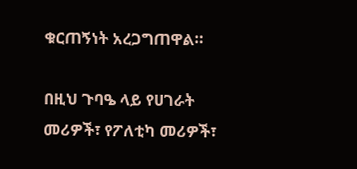ቁርጠኝነት አረጋግጠዋል።

በዚህ ጉባዔ ላይ የሀገራት መሪዎች፣ የፖለቲካ መሪዎች፣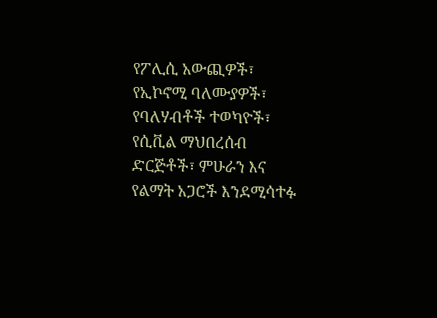የፖሊሲ አውጪዎች፣ የኢኮኖሚ ባለሙያዎች፣ የባለሃብቶች ተወካዮች፣ የሲቪል ማህበረሰብ ድርጅቶች፣ ምሁራን እና የልማት አጋሮች እንደሚሳተፉ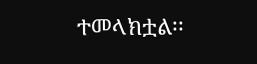ተመላክቷል፡፡